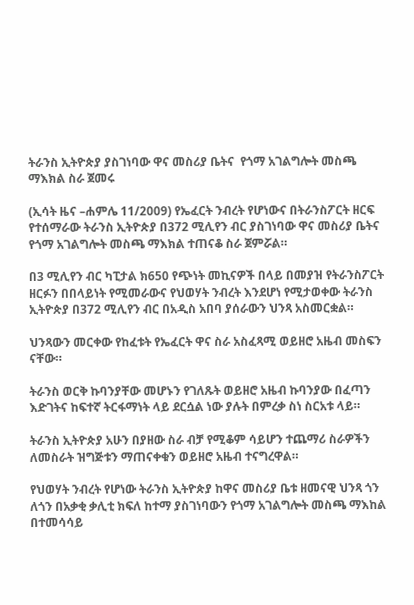ትራንስ ኢትዮጵያ ያስገነባው ዋና መስሪያ ቤትና  የጎማ አገልግሎት መስጫ ማእክል ስራ ጀመሩ

(ኢሳት ዜና –ሐምሌ 11/2009) የኤፈርት ንብረት የሆነውና በትራንስፖርት ዘርፍ የተሰማራው ትራንስ ኢትዮጵያ በ372 ሚሊየን ብር ያስገነባው ዋና መስሪያ ቤትና የጎማ አገልግሎት መስጫ ማእክል ተጠናቆ ስራ ጀምሯል።

በ3 ሚሊየን ብር ካፒታል ክ650 የጭነት መኪናዎች በላይ በመያዝ የትራንስፖርት ዘርፉን በበላይነት የሚመራውና የህወሃት ንብረት እንደሆነ የሚታወቀው ትራንስ ኢትዮጵያ በ372 ሚሊየን ብር በአዲስ አበባ ያሰራውን ህንጻ አስመርቋል።

ህንጻውን መርቀው የከፈቱት የኤፈርት ዋና ስራ አስፈጻሚ ወይዘሮ አዜብ መስፍን ናቸው።

ትራንስ ወርቅ ኩባንያቸው መሆኑን የገለጹት ወይዘሮ አዜብ ኩባንያው በፈጣን እድገትና ከፍተኛ ትርፋማነት ላይ ደርሷል ነው ያሉት በምረቃ ስነ ስርአቱ ላይ።

ትራንስ ኢትዮጵያ አሁን በያዘው ስራ ብቻ የሚቆም ሳይሆን ተጨማሪ ስራዎችን ለመስራት ዝግጅቱን ማጠናቀቁን ወይዘሮ አዜብ ተናግረዋል።

የህወሃት ንብረት የሆነው ትራንስ ኢትዮጵያ ከዋና መስሪያ ቤቱ ዘመናዊ ህንጻ ጎን ለጎን በአቃቂ ቃሊቲ ክፍለ ከተማ ያስገነባውን የጎማ አገልግሎት መስጫ ማእከል በተመሳሳይ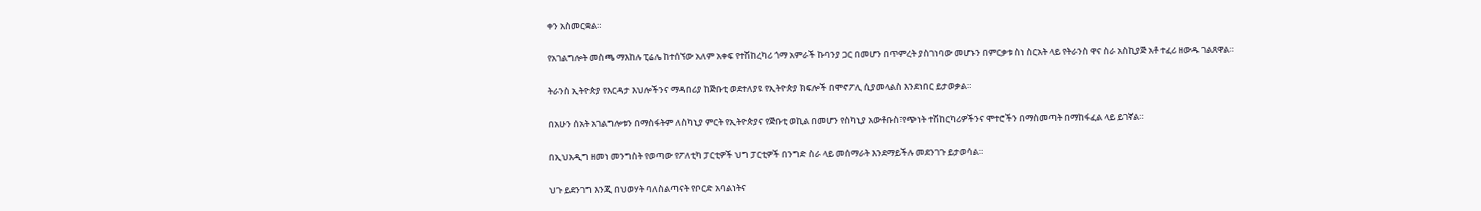ቀን አስመርቋል።

የአገልግሎት መስጫ ማእከሉ ፒሬሌ ከተሰኘው አለም አቀፍ የተሽከረካሪ ጎማ አምራች ኩባንያ ጋር በመሆን በጥምረት ያስገነባው መሆኑን በምርቃቱ ስነ ስርአት ላይ የትራንስ ዋና ስራ አስኪያጅ አቶ ተፈሪ ዘውዱ ገልጸዋል።

ትራንስ ኢትዮጵያ የእርዳታ እህሎችንና ማዳበሪያ ከጅቡቲ ወደተለያዩ የኢትዮጵያ ክፍሎች በሞኖፖሊ ሲያመላልስ እንደነበር ይታወቃል።

በአሁን ሰአት አገልግሎቱን በማስፋትም ለስካኒያ ምርት የኢትዮጵያና የጅቡቲ ወኪል በመሆን የስካኒያ አውቶቡስ፣የጭነት ተሽከርካሪዎችንና ሞተሮችን በማስመጣት በማከፋፈል ላይ ይገኛል።

በኢህአዲግ ዘመነ መንግስት የወጣው የፖለቲካ ፓርቲዎች ህግ ፓርቲዎች በንግድ ስራ ላይ መሰማራት እንደማይችሉ መደንገጉ ይታወሳል።

ህጉ ይደንገግ እንጂ በህወሃት ባለስልጣናት የቦርድ አባልነትና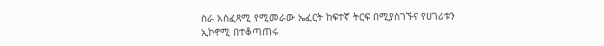ስራ አስፈጻሚ የሚመራው ኤፈርት ከፍተኛ ትርፍ በሚያስገኙና የሀገሪቱን ኢኮኖሚ በተቆጣጠሩ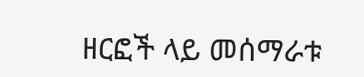ዘርፎች ላይ መሰማራቱ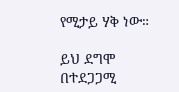የሚታይ ሃቅ ነው።

ይህ ደግሞ በተደጋጋሚ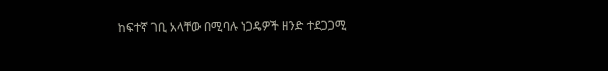ከፍተኛ ገቢ አላቸው በሚባሉ ነጋዴዎች ዘንድ ተደጋጋሚ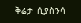ቅሬታ  ሲያስንሳ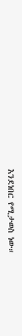እንደነበር የሚታወስ ነው።